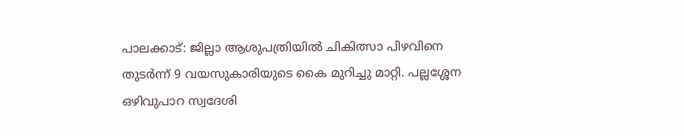പാലക്കാട്: ജില്ലാ ആശുപത്രിയിൽ ചികിത്സാ പിഴവിനെ തുടർന്ന് 9 വയസുകാരിയുടെ കൈ മുറിച്ചു മാറ്റി. പല്ലശ്ശേന ഒഴിവുപാറ സ്വദേശി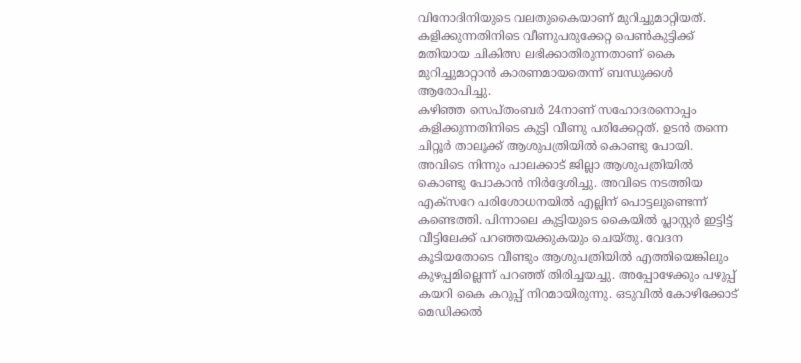വിനോദിനിയുടെ വലതുകൈയാണ് മുറിച്ചുമാറ്റിയത്. കളിക്കുന്നതിനിടെ വീണുപരുക്കേറ്റ പെൺകുട്ടിക്ക് മതിയായ ചികിത്സ ലഭിക്കാതിരുന്നതാണ് കൈ മുറിച്ചുമാറ്റാൻ കാരണമായതെന്ന് ബന്ധുക്കൾ ആരോപിച്ചു.
കഴിഞ്ഞ സെപ്തംബർ 24നാണ് സഹോദരനൊപ്പം കളിക്കുന്നതിനിടെ കുട്ടി വീണു പരിക്കേറ്റത്. ഉടൻ തന്നെ ചിറ്റൂർ താലൂക്ക് ആശുപത്രിയിൽ കൊണ്ടു പോയി. അവിടെ നിന്നും പാലക്കാട് ജില്ലാ ആശുപത്രിയിൽ കൊണ്ടു പോകാൻ നിർദ്ദേശിച്ചു. അവിടെ നടത്തിയ എക്സറേ പരിശോധനയിൽ എല്ലിന് പൊട്ടലുണ്ടെന്ന് കണ്ടെത്തി. പിന്നാലെ കുട്ടിയുടെ കൈയിൽ പ്ലാസ്റ്റർ ഇട്ടിട്ട് വീട്ടിലേക്ക് പറഞ്ഞയക്കുകയും ചെയ്തു. വേദന കൂടിയതോടെ വീണ്ടും ആശുപത്രിയിൽ എത്തിയെങ്കിലും കുഴപ്പമില്ലെന്ന് പറഞ്ഞ് തിരിച്ചയച്ചു. അപ്പോഴേക്കും പഴുപ്പ് കയറി കൈ കറുപ്പ് നിറമായിരുന്നു. ഒടുവിൽ കോഴിക്കോട് മെഡിക്കൽ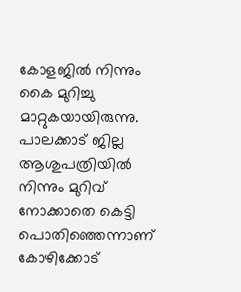കോളജിൽ നിന്നും കൈ മുറിച്ചു മാറ്റുകയായിരുന്നു.
പാലക്കാട് ജില്ല ആശുപത്രിയിൽ നിന്നും മുറിവ് നോക്കാതെ കെട്ടി പൊതിഞ്ഞെന്നാണ് കോഴിക്കോട്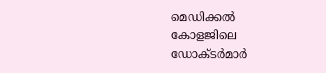മെഡിക്കൽ കോളജിലെ ഡോക്ടർമാർ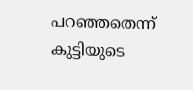പറഞ്ഞതെന്ന് കുട്ടിയുടെ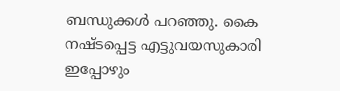ബന്ധുക്കൾ പറഞ്ഞു. കൈ നഷ്ടപ്പെട്ട എട്ടുവയസുകാരി ഇപ്പോഴും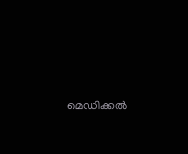മെഡിക്കൽ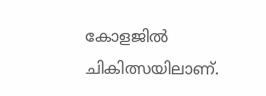കോളജിൽ ചികിത്സയിലാണ്.